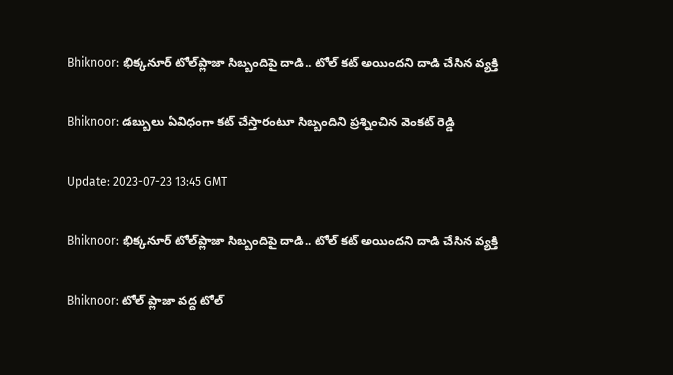Bhiknoor: భిక్కనూర్ టోల్‌ప్లాజా సిబ్బందిపై దాడి.. టోల్ కట్ అయిందని దాడి చేసిన వ్యక్తి

Bhiknoor: డబ్బులు ఏవిధంగా కట్ చేస్తారంటూ సిబ్బందిని ప్రశ్నించిన వెంకట్ రెడ్డి

Update: 2023-07-23 13:45 GMT

Bhiknoor: భిక్కనూర్ టోల్‌ప్లాజా సిబ్బందిపై దాడి.. టోల్ కట్ అయిందని దాడి చేసిన వ్యక్తి

Bhiknoor: టోల్ ప్లాజా వద్ద టోల్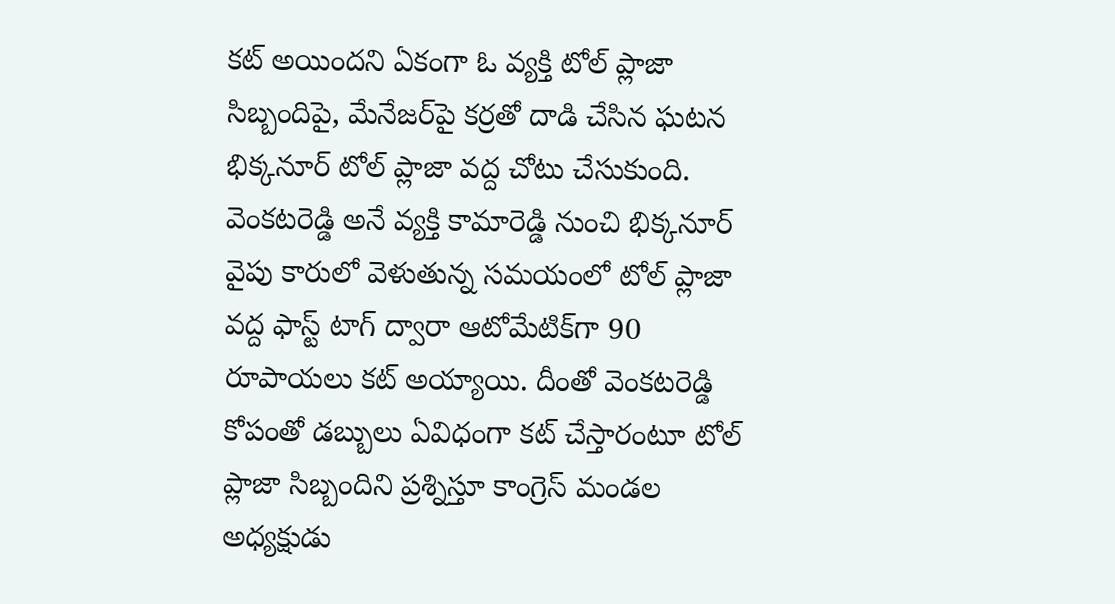కట్ అయిందని ఏకంగా ఓ వ్యక్తి టోల్ ప్లాజా సిబ్బందిపై, మేనేజర్‌పై కర్రతో దాడి చేసిన ఘటన భిక్కనూర్ టోల్ ప్లాజా వద్ద చోటు చేసుకుంది. వెంకటరెడ్డి అనే వ్యక్తి కామారెడ్డి నుంచి భిక్కనూర్ వైపు కారులో వెళుతున్న సమయంలో టోల్ ప్లాజా వద్ద ఫాస్ట్ టాగ్ ద్వారా ఆటోమేటిక్‌గా 90 రూపాయలు కట్ అయ్యాయి. దీంతో వెంకటరెడ్డి కోపంతో డబ్బులు ఏవిధంగా కట్ చేస్తారంటూ టోల్ ప్లాజా సిబ్బందిని ప్రశ్నిస్తూ కాంగ్రెస్ మండల అధ్యక్షుడు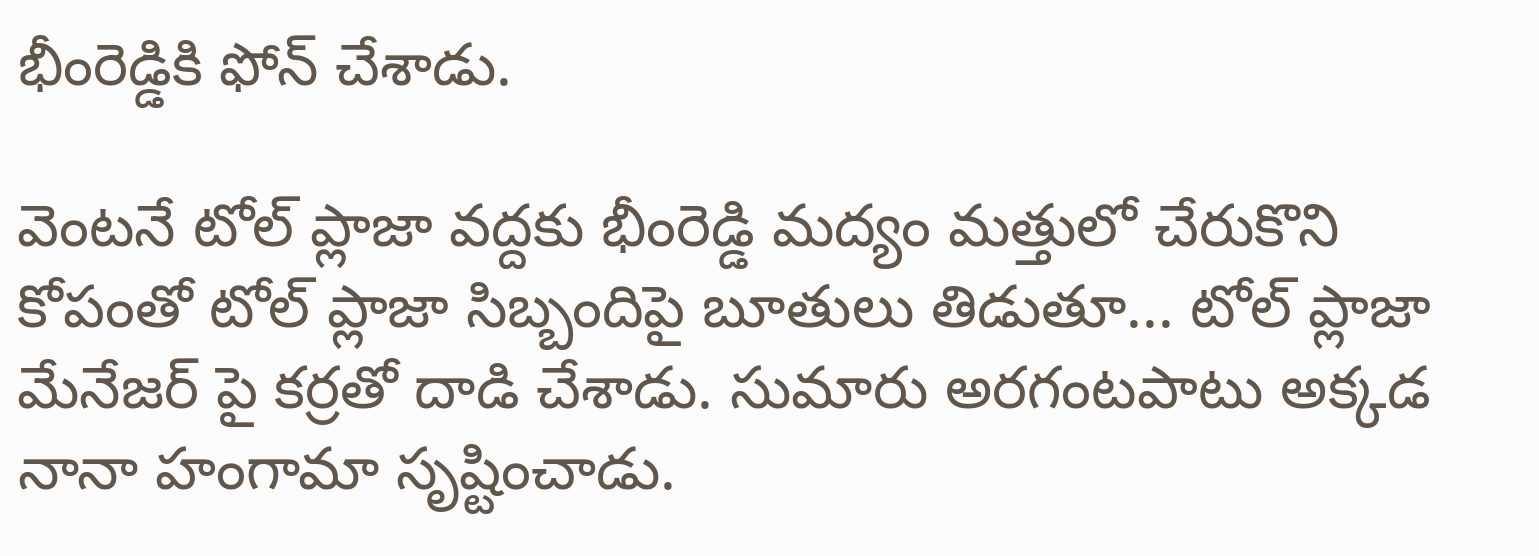భీంరెడ్డికి ఫోన్ చేశాడు.

వెంటనే టోల్ ప్లాజా వద్దకు భీంరెడ్డి మద్యం మత్తులో చేరుకొని కోపంతో టోల్ ప్లాజా సిబ్బందిపై బూతులు తిడుతూ... టోల్ ప్లాజా మేనేజర్ పై కర్రతో దాడి చేశాడు. సుమారు అరగంటపాటు అక్కడ నానా హంగామా సృష్టించాడు.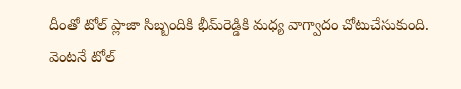దీంతో టోల్ ప్లాజా సిబ్బందికి భీమ్‌రెడ్డికి మధ్య వాగ్వాదం చోటుచేసుకుంది. వెంటనే టోల్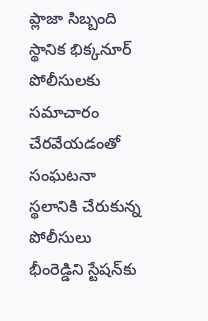ప్లాజా సిబ్బంది స్థానిక భిక్కనూర్ పోలీసులకు సమాచారం చేరవేయడంతో సంఘటనా స్థలానికి చేరుకున్న పోలీసులు భీంరెడ్డిని స్టేషన్‌కు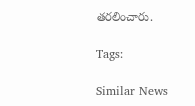తరలించారు.

Tags:

Similar News